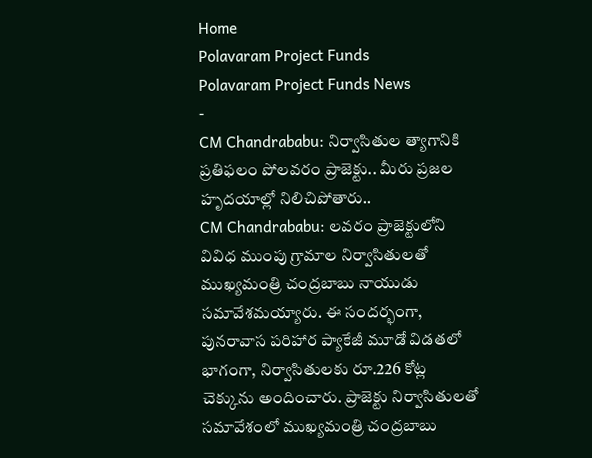Home
Polavaram Project Funds
Polavaram Project Funds News
-
CM Chandrababu: నిర్వాసితుల త్యాగానికి ప్రతిఫలం పోలవరం ప్రాజెక్టు.. మీరు ప్రజల హృదయాల్లో నిలిచిపోతారు..
CM Chandrababu: లవరం ప్రాజెక్టులోని వివిధ ముంపు గ్రామాల నిర్వాసితులతో ముఖ్యమంత్రి చంద్రబాబు నాయుడు సమావేశమయ్యారు. ఈ సందర్భంగా, పునరావాస పరిహార ప్యాకేజీ మూడో విడతలో భాగంగా, నిర్వాసితులకు రూ.226 కోట్ల చెక్కును అందించారు. ప్రాజెక్టు నిర్వాసితులతో సమావేశంలో ముఖ్యమంత్రి చంద్రబాబు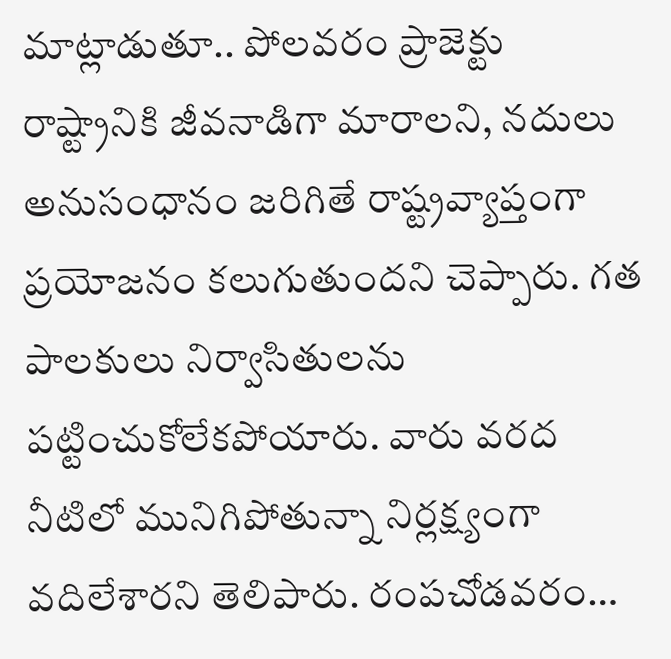మాట్లాడుతూ.. పోలవరం ప్రాజెక్టు రాష్ట్రానికి జీవనాడిగా మారాలని, నదులు అనుసంధానం జరిగితే రాష్ట్రవ్యాప్తంగా ప్రయోజనం కలుగుతుందని చెప్పారు. గత పాలకులు నిర్వాసితులను పట్టించుకోలేకపోయారు. వారు వరద నీటిలో మునిగిపోతున్నా నిర్లక్ష్యంగా వదిలేశారని తెలిపారు. రంపచోడవరం…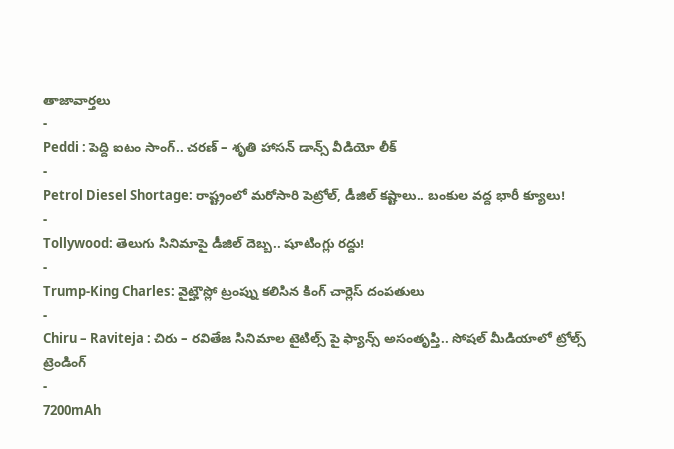తాజావార్తలు
-
Peddi : పెద్ది ఐటం సాంగ్.. చరణ్ – శృతి హాసన్ డాన్స్ వీడియో లీక్
-
Petrol Diesel Shortage: రాష్ట్రంలో మరోసారి పెట్రోల్, డీజిల్ కష్టాలు.. బంకుల వద్ద భారీ క్యూలు!
-
Tollywood: తెలుగు సినిమాపై డీజిల్ దెబ్బ.. షూటింగ్లు రద్దు!
-
Trump-King Charles: వైట్హౌస్లో ట్రంప్ను కలిసిన కింగ్ చార్లెస్ దంపతులు
-
Chiru – Raviteja : చిరు – రవితేజ సినిమాల టైటిల్స్ పై ఫ్యాన్స్ అసంతృప్తి.. సోషల్ మీడియాలో ట్రోల్స్
ట్రెండింగ్
-
7200mAh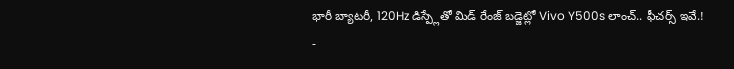భారీ బ్యాటరీ, 120Hz డిస్ప్లేతో మిడ్ రేంజ్ బడ్జెట్లో Vivo Y500s లాంచ్.. ఫీచర్స్ ఇవే.!
-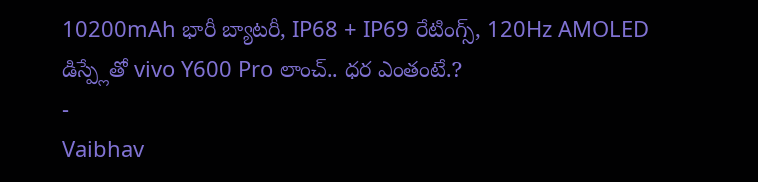10200mAh భారీ బ్యాటరీ, IP68 + IP69 రేటింగ్స్, 120Hz AMOLED డిస్ప్లేతో vivo Y600 Pro లాంచ్.. ధర ఎంతంటే.?
-
Vaibhav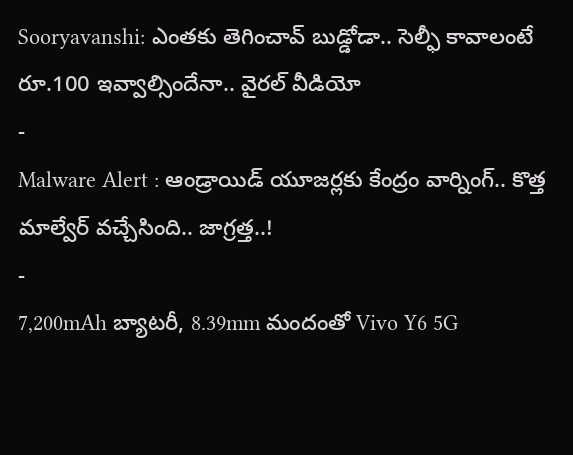Sooryavanshi: ఎంతకు తెగించావ్ బుడ్డోడా.. సెల్ఫీ కావాలంటే రూ.100 ఇవ్వాల్సిందేనా.. వైరల్ వీడియో
-
Malware Alert : ఆండ్రాయిడ్ యూజర్లకు కేంద్రం వార్నింగ్.. కొత్త మాల్వేర్ వచ్చేసింది.. జాగ్రత్త..!
-
7,200mAh బ్యాటరీ, 8.39mm మందంతో Vivo Y6 5G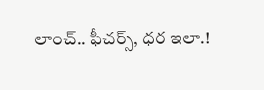లాంచ్.. ఫీచర్స్, ధర ఇలా.!